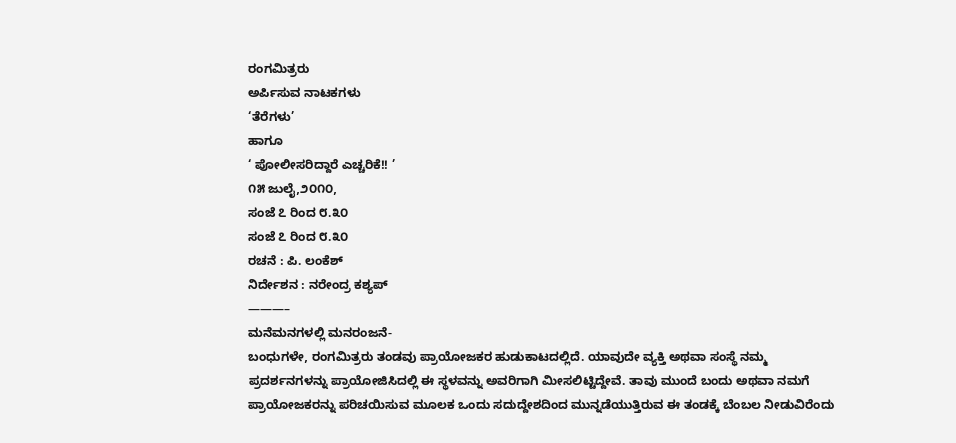ರಂಗಮಿತ್ರರು
ಅರ್ಪಿಸುವ ನಾಟಕಗಳು
‘ತೆರೆಗಳು’
ಹಾಗೂ
‘ ಪೋಲೀಸರಿದ್ದಾರೆ ಎಚ್ಚರಿಕೆ!! ’
೧೫ ಜುಲೈ,೨೦೧೦,
ಸಂಜೆ ೭ ರಿಂದ ೮.೩೦
ಸಂಜೆ ೭ ರಿಂದ ೮.೩೦
ರಚನೆ : ಪಿ. ಲಂಕೆಶ್
ನಿರ್ದೇಶನ : ನರೇಂದ್ರ ಕಶ್ಯಪ್
———–
ಮನೆಮನಗಳಲ್ಲಿ ಮನರಂಜನೆ-
ಬಂಧುಗಳೇ, ರಂಗಮಿತ್ರರು ತಂಡವು ಪ್ರಾಯೋಜಕರ ಹುಡುಕಾಟದಲ್ಲಿದೆ. ಯಾವುದೇ ವ್ಯಕ್ತಿ ಅಥವಾ ಸಂಸ್ಥೆ ನಮ್ಮ ಪ್ರದರ್ಶನಗಳನ್ನು ಪ್ರಾಯೋಜಿಸಿದಲ್ಲಿ ಈ ಸ್ಥಳವನ್ನು ಅವರಿಗಾಗಿ ಮೀಸಲಿಟ್ಟಿದ್ದೇವೆ. ತಾವು ಮುಂದೆ ಬಂದು ಅಥವಾ ನಮಗೆ ಪ್ರಾಯೋಜಕರನ್ನು ಪರಿಚಯಿಸುವ ಮೂಲಕ ಒಂದು ಸದುದ್ದೇಶದಿಂದ ಮುನ್ನಡೆಯುತ್ತಿರುವ ಈ ತಂಡಕ್ಕೆ ಬೆಂಬಲ ನೀಡುವಿರೆಂದು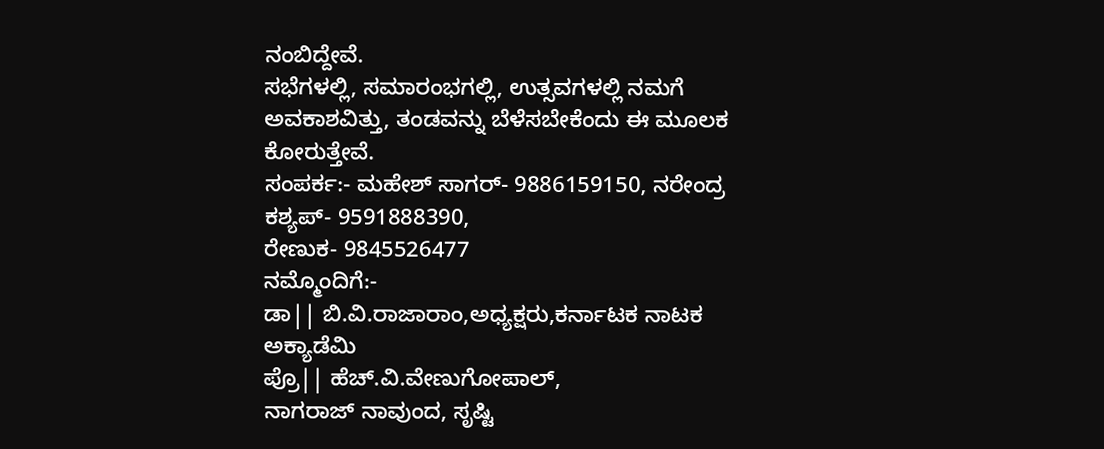ನಂಬಿದ್ದೇವೆ.
ಸಭೆಗಳಲ್ಲಿ, ಸಮಾರಂಭಗಲ್ಲಿ, ಉತ್ಸವಗಳಲ್ಲಿ ನಮಗೆ ಅವಕಾಶವಿತ್ತು, ತಂಡವನ್ನು ಬೆಳೆಸಬೇಕೆಂದು ಈ ಮೂಲಕ ಕೋರುತ್ತೇವೆ.
ಸಂಪರ್ಕ:- ಮಹೇಶ್ ಸಾಗರ್- 9886159150, ನರೇಂದ್ರ ಕಶ್ಯಪ್- 9591888390,
ರೇಣುಕ- 9845526477
ನಮ್ಮೊಂದಿಗೆ:-
ಡಾ|| ಬಿ.ವಿ.ರಾಜಾರಾಂ,ಅಧ್ಯಕ್ಷರು,ಕರ್ನಾಟಕ ನಾಟಕ ಅಕ್ಯಾಡೆಮಿ
ಪ್ರೊ|| ಹೆಚ್.ವಿ.ವೇಣುಗೋಪಾಲ್,
ನಾಗರಾಜ್ ನಾವುಂದ, ಸೃಷ್ಟಿ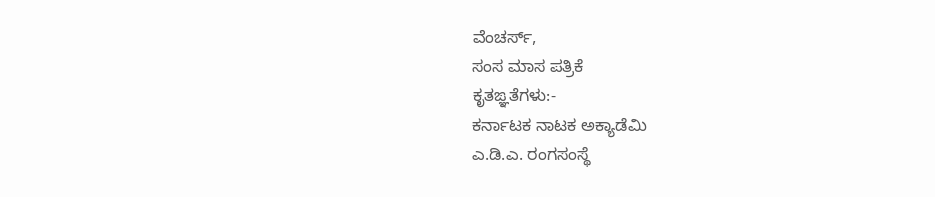ವೆಂಚರ್ಸ್,
ಸಂಸ ಮಾಸ ಪತ್ರಿಕೆ
ಕೃತಙ್ಞತೆಗಳು:-
ಕರ್ನಾಟಕ ನಾಟಕ ಅಕ್ಯಾಡೆಮಿ
ಎ.ಡಿ.ಎ. ರಂಗಸಂಸ್ಥೆ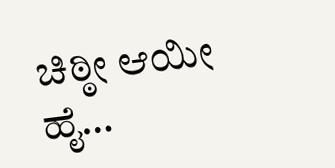ಚಿಠ್ಠೀ ಆಯೀ ಹೈ…